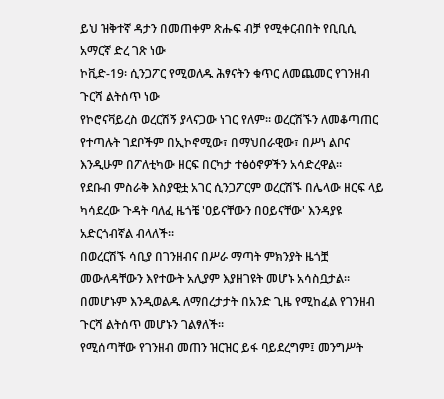ይህ ዝቅተኛ ዳታን በመጠቀም ጽሑፍ ብቻ የሚቀርብበት የቢቢሲ አማርኛ ድረ ገጽ ነው
ኮቪድ-19፡ ሲንጋፖር የሚወለዱ ሕፃናትን ቁጥር ለመጨመር የገንዘብ ጉርሻ ልትሰጥ ነው
የኮሮናቫይረስ ወረርሽኝ ያላናጋው ነገር የለም። ወረርሽኙን ለመቆጣጠር የተጣሉት ገደቦችም በኢኮኖሚው፣ በማህበራዊው፣ በሥነ ልቦና እንዲሁም በፖለቲካው ዘርፍ በርካታ ተፅዕኖዎችን አሳድረዋል።
የደቡብ ምስራቅ እስያዊቷ አገር ሲንጋፖርም ወረርሽኙ በሌላው ዘርፍ ላይ ካሳደረው ጉዳት ባለፈ ዜጎቼ 'ዐይናቸውን በዐይናቸው' እንዳያዩ አድርጎብኛል ብላለች።
በወረርሽኙ ሳቢያ በገንዘብና በሥራ ማጣት ምክንያት ዜጎቿ መውለዳቸውን እየተውት አሊያም እያዘገዩት መሆኑ አሳስቧታል።
በመሆኑም እንዲወልዱ ለማበረታታት በአንድ ጊዜ የሚከፈል የገንዘብ ጉርሻ ልትሰጥ መሆኑን ገልፃለች።
የሚሰጣቸው የገንዘብ መጠን ዝርዝር ይፋ ባይደረግም፤ መንግሥት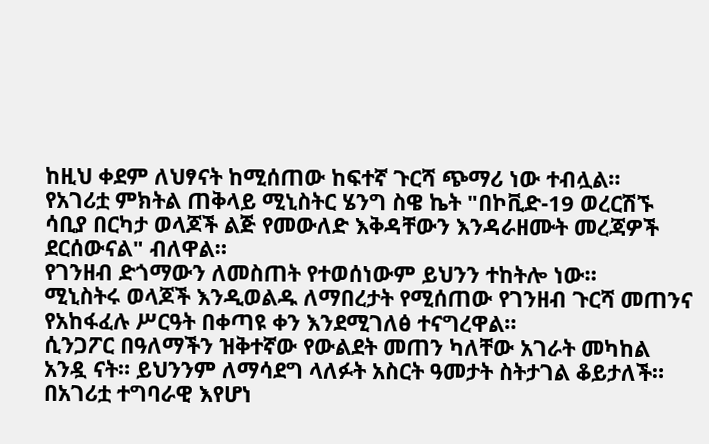ከዚህ ቀደም ለህፃናት ከሚሰጠው ከፍተኛ ጉርሻ ጭማሪ ነው ተብሏል።
የአገሪቷ ምክትል ጠቅላይ ሚኒስትር ሄንግ ስዌ ኬት "በኮቪድ-19 ወረርሽኙ ሳቢያ በርካታ ወላጆች ልጅ የመውለድ እቅዳቸውን እንዳራዘሙት መረጃዎች ደርሰውናል" ብለዋል።
የገንዘብ ድጎማውን ለመስጠት የተወሰነውም ይህንን ተከትሎ ነው።
ሚኒስትሩ ወላጆች እንዲወልዱ ለማበረታት የሚሰጠው የገንዘብ ጉርሻ መጠንና የአከፋፈሉ ሥርዓት በቀጣዩ ቀን እንደሚገለፅ ተናግረዋል።
ሲንጋፖር በዓለማችን ዝቅተኛው የውልደት መጠን ካለቸው አገራት መካከል አንዷ ናት። ይህንንም ለማሳደግ ላለፉት አስርት ዓመታት ስትታገል ቆይታለች።
በአገሪቷ ተግባራዊ እየሆነ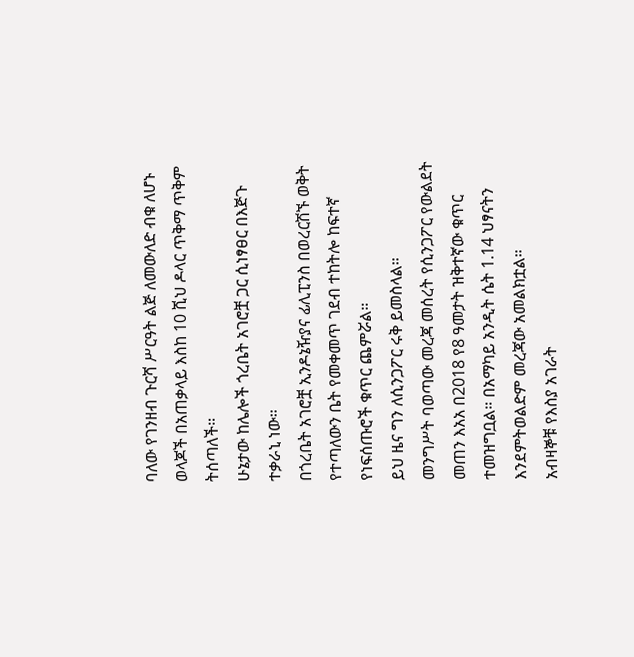ባለው የገንዘብ ጉርሻ ሥርዓት ልጅ ለመውለድ ብቁ ለሆኑ ወላጆች በአጠቃላይ እስከ 10 ሺህ ዶላር ጥቅማ ጥቅም ትሰጣለች።
ሁኔታው ከሌሎች ጎረቤት አገሮቿ ጋር ሲነፃፀር በእጅጉ ተቃራኒ ነው።
በጎረቤት አገሮቿ ኢንዶኔዥያና ፊሊፒንስ በወረርሽኙ ወቅት የተጣለውን ቤት የመቀመጥ ገደብ ተከትሎ ከፍተኛ የነፍሰጡሮች ቁጥር ጨምሯል።
ይህ ዜና ግን ለሲንጋፖር ሩቅ ይመስላል።
መንግሥት ባወጣው መረጃ መሰረት የሲንጋፖር የውልደት መጠን እአአ በ2018 የ8 ዓመታት ዝቅተኛው ቁጥር ተመዝግቧል። በአማካይ አንዲት ሴት 1.14 ህፃናትን እንደምትወልድም መረጃው አመልክቷል።
አብዛኞቹ የእስያ አገራት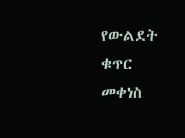የውልደት ቁጥር መቀነስ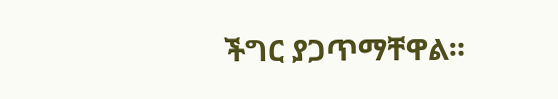ችግር ያጋጥማቸዋል።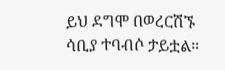ይህ ደግሞ በወረርሽኙ ሳቢያ ተባብሶ ታይቷል።